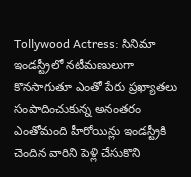Tollywood Actress: సినిమా ఇండస్ట్రీలో నటీమణులుగా కొనసాగుతూ ఎంతో పేరు ప్రఖ్యాతలు సంపాదించుకున్న అనంతరం ఎంతోమంది హీరోయిన్లు ఇండస్ట్రీకి చెందిన వారిని పెళ్లి చేసుకొని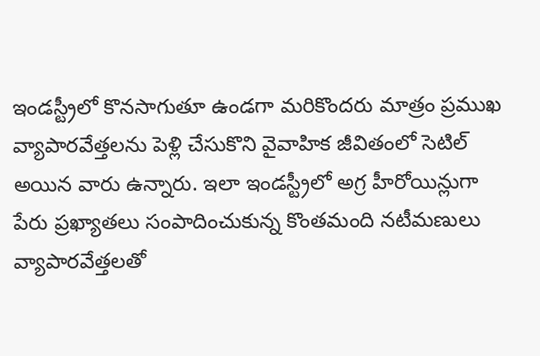ఇండస్ట్రీలో కొనసాగుతూ ఉండగా మరికొందరు మాత్రం ప్రముఖ వ్యాపారవేత్తలను పెళ్లి చేసుకొని వైవాహిక జీవితంలో సెటిల్ అయిన వారు ఉన్నారు. ఇలా ఇండస్ట్రీలో అగ్ర హీరోయిన్లుగా పేరు ప్రఖ్యాతలు సంపాదించుకున్న కొంతమంది నటీమణులు వ్యాపారవేత్తలతో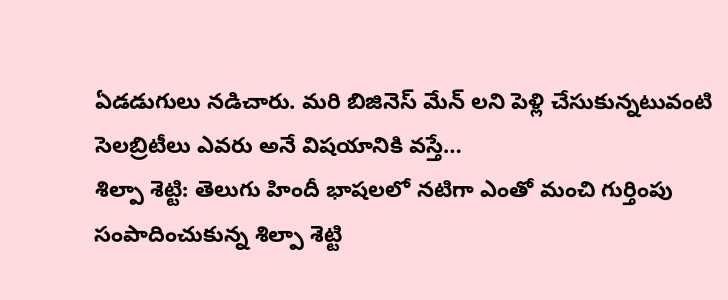ఏడడుగులు నడిచారు. మరి బిజినెస్ మేన్ లని పెళ్లి చేసుకున్నటువంటి సెలబ్రిటీలు ఎవరు అనే విషయానికి వస్తే…
శిల్పా శెట్టి: తెలుగు హిందీ భాషలలో నటిగా ఎంతో మంచి గుర్తింపు సంపాదించుకున్న శిల్పా శెట్టి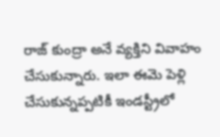రాజ్ కుంద్రా అనే వ్యక్తిని వివాహం చేసుకున్నారు. ఇలా ఈమె పెళ్లి చేసుకున్నప్పటికీ ఇండస్ట్రీలో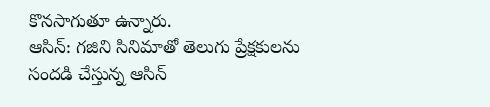కొనసాగుతూ ఉన్నారు.
ఆసిన్: గజిని సినిమాతో తెలుగు ప్రేక్షకులను సందడి చేస్తున్న ఆసిన్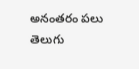అనంతరం పలు తెలుగు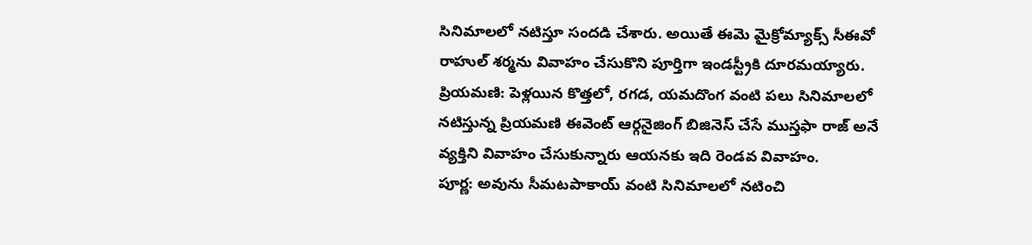సినిమాలలో నటిస్తూ సందడి చేశారు. అయితే ఈమె మైక్రోమ్యాక్స్ సీఈవో రాహుల్ శర్మను వివాహం చేసుకొని పూర్తిగా ఇండస్ట్రీకి దూరమయ్యారు.
ప్రియమణి: పెళ్లయిన కొత్తలో, రగడ, యమదొంగ వంటి పలు సినిమాలలో నటిస్తున్న ప్రియమణి ఈవెంట్ ఆర్గనైజింగ్ బిజినెస్ చేసే ముస్తఫా రాజ్ అనే వ్యక్తిని వివాహం చేసుకున్నారు ఆయనకు ఇది రెండవ వివాహం.
పూర్ణ: అవును సీమటపాకాయ్ వంటి సినిమాలలో నటించి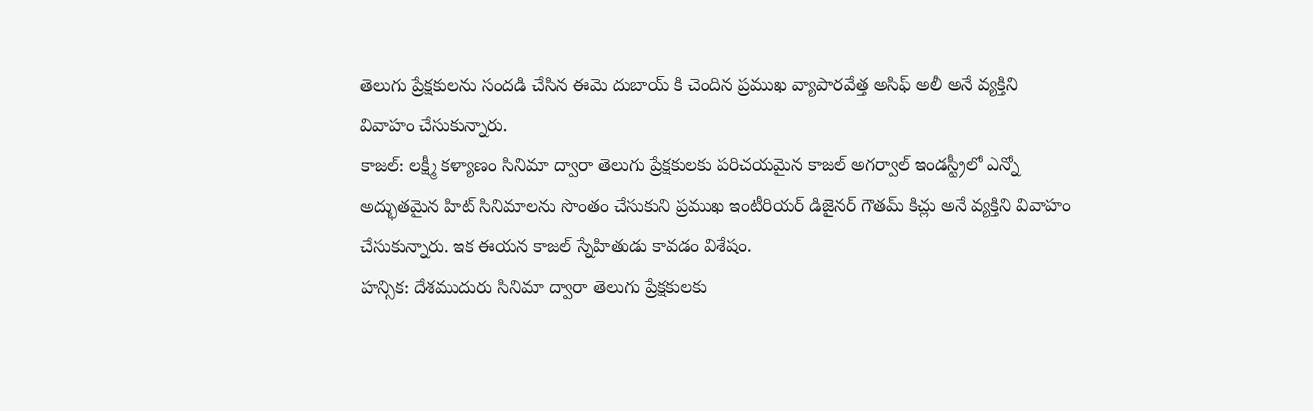తెలుగు ప్రేక్షకులను సందడి చేసిన ఈమె దుబాయ్ కి చెందిన ప్రముఖ వ్యాపారవేత్త అసిఫ్ అలీ అనే వ్యక్తిని వివాహం చేసుకున్నారు.
కాజల్: లక్ష్మీ కళ్యాణం సినిమా ద్వారా తెలుగు ప్రేక్షకులకు పరిచయమైన కాజల్ అగర్వాల్ ఇండస్ట్రీలో ఎన్నో అద్భుతమైన హిట్ సినిమాలను సొంతం చేసుకుని ప్రముఖ ఇంటీరియర్ డిజైనర్ గౌతమ్ కిచ్లు అనే వ్యక్తిని వివాహం చేసుకున్నారు. ఇక ఈయన కాజల్ స్నేహితుడు కావడం విశేషం.
హన్సిక: దేశముదురు సినిమా ద్వారా తెలుగు ప్రేక్షకులకు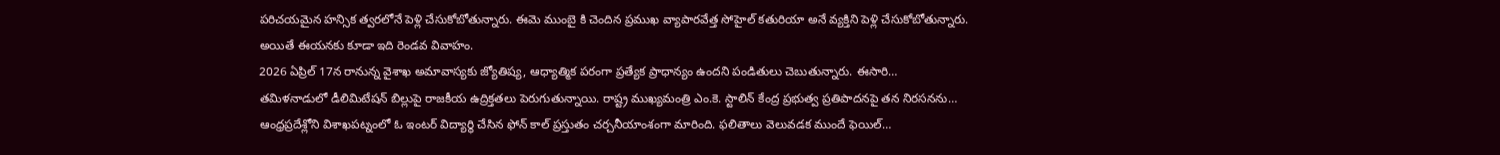పరిచయమైన హన్సిక త్వరలోనే పెళ్లి చేసుకోబోతున్నారు. ఈమె ముంబై కి చెందిన ప్రముఖ వ్యాపారవేత్త సోహైల్ కతురియా అనే వ్యక్తిని పెళ్లి చేసుకోబోతున్నారు. అయితే ఈయనకు కూడా ఇది రెండవ వివాహం.
2026 ఏప్రిల్ 17న రానున్న వైశాఖ అమావాస్యకు జ్యోతిష్య, ఆధ్యాత్మిక పరంగా ప్రత్యేక ప్రాధాన్యం ఉందని పండితులు చెబుతున్నారు. ఈసారి…
తమిళనాడులో డీలిమిటేషన్ బిల్లుపై రాజకీయ ఉద్రిక్తతలు పెరుగుతున్నాయి. రాష్ట్ర ముఖ్యమంత్రి ఎం.కె. స్టాలిన్ కేంద్ర ప్రభుత్వ ప్రతిపాదనపై తన నిరసనను…
ఆంధ్రప్రదేశ్లోని విశాఖపట్నంలో ఓ ఇంటర్ విద్యార్థి చేసిన ఫోన్ కాల్ ప్రస్తుతం చర్చనీయాంశంగా మారింది. ఫలితాలు వెలువడక ముందే ఫెయిల్…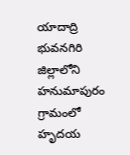యాదాద్రి భువనగిరి జిల్లాలోని హనుమాపురం గ్రామంలో హృదయ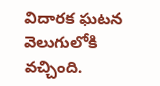విదారక ఘటన వెలుగులోకి వచ్చింది.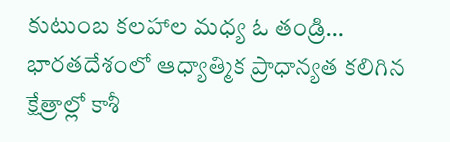కుటుంబ కలహాల మధ్య ఓ తండ్రి…
భారతదేశంలో ఆధ్యాత్మిక ప్రాధాన్యత కలిగిన క్షేత్రాల్లో కాశీ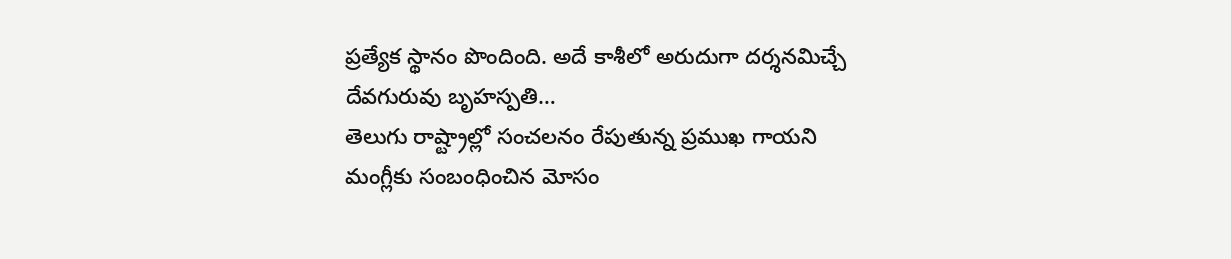ప్రత్యేక స్థానం పొందింది. అదే కాశీలో అరుదుగా దర్శనమిచ్చే దేవగురువు బృహస్పతి…
తెలుగు రాష్ట్రాల్లో సంచలనం రేపుతున్న ప్రముఖ గాయని మంగ్లీకు సంబంధించిన మోసం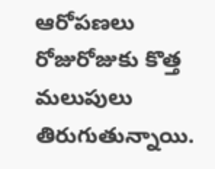ఆరోపణలు రోజురోజుకు కొత్త మలుపులు తిరుగుతున్నాయి.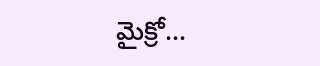మైక్రో…